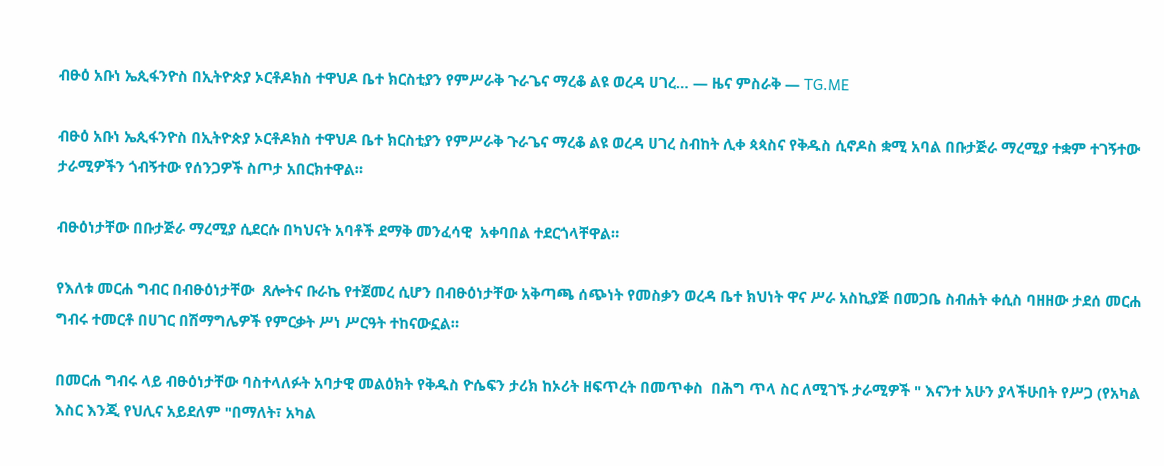ብፁዕ አቡነ ኤጲፋንዮስ በኢትዮጵያ ኦርቶዶክስ ተዋህዶ ቤተ ክርስቲያን የምሥራቅ ጉራጌና ማረቆ ልዩ ወረዳ ሀገረ… — ዜና ምስራቅ — TG.ME

ብፁዕ አቡነ ኤጲፋንዮስ በኢትዮጵያ ኦርቶዶክስ ተዋህዶ ቤተ ክርስቲያን የምሥራቅ ጉራጌና ማረቆ ልዩ ወረዳ ሀገረ ስብከት ሊቀ ጳጳስና የቅዱስ ሲኖዶስ ቋሚ አባል በቡታጅራ ማረሚያ ተቋም ተገኝተው ታራሚዎችን ጎብኝተው የሰንጋዎች ስጦታ አበርክተዋል።

ብፁዕነታቸው በቡታጅራ ማረሚያ ሲደርሱ በካህናት አባቶች ደማቅ መንፈሳዊ  አቀባበል ተደርጎላቸዋል።

የእለቱ መርሐ ግብር በብፁዕነታቸው  ጸሎትና ቡራኬ የተጀመረ ሲሆን በብፁዕነታቸው አቅጣጫ ሰጭነት የመስቃን ወረዳ ቤተ ክህነት ዋና ሥራ አስኪያጅ በመጋቤ ስብሐት ቀሲስ ባዘዘው ታደሰ መርሐ ግብሩ ተመርቶ በሀገር በሽማግሌዎች የምርቃት ሥነ ሥርዓት ተከናውኗል።

በመርሐ ግብሩ ላይ ብፁዕነታቸው ባስተላለፉት አባታዊ መልዕክት የቅዱስ ዮሴፍን ታሪክ ከኦሪት ዘፍጥረት በመጥቀስ  በሕግ ጥላ ስር ለሚገኙ ታራሚዎች " እናንተ አሁን ያላችሁበት የሥጋ (የአካል እስር እንጂ የህሊና አይደለም "በማለት፣ አካል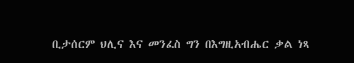ቢታሰርም ህሊና እና መንፈስ ግን በእግዚአብሔር ቃል ነጻ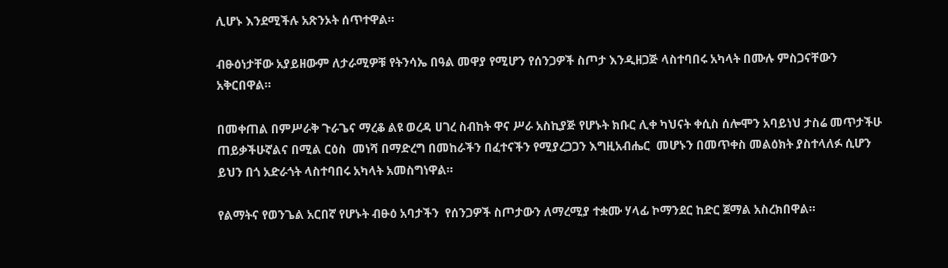ሊሆኑ እንደሚችሉ አጽንኦት ሰጥተዋል።

ብፁዕነታቸው አያይዘውም ለታራሚዎቹ የትንሳኤ በዓል መዋያ የሚሆን የሰንጋዎች ስጦታ እንዲዘጋጅ ላስተባበሩ አካላት በሙሉ ምስጋናቸውን አቅርበዋል።

በመቀጠል በምሥራቅ ጉራጌና ማረቆ ልዩ ወረዳ ሀገረ ስብከት ዋና ሥራ አስኪያጅ የሆኑት ክቡር ሊቀ ካህናት ቀሲስ ሰሎሞን አባይነህ ታስሬ መጥታችሁ ጠይቃችሁኛልና በሚል ርዕስ  መነሻ በማድረግ በመከራችን በፈተናችን የሚያረጋጋን እግዚአብሔር  መሆኑን በመጥቀስ መልዕክት ያስተላለፉ ሲሆን ይህን በጎ አድራጎት ላስተባበሩ አካላት አመስግነዋል።

የልማትና የወንጌል አርበኛ የሆኑት ብፁዕ አባታችን  የሰንጋዎች ስጦታውን ለማረሚያ ተቋሙ ሃላፊ ኮማንደር ከድር ጀማል አስረክበዋል።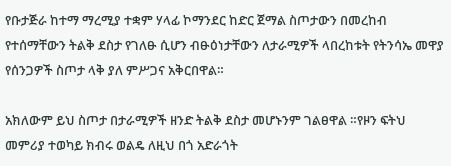የቡታጅራ ከተማ ማረሚያ ተቋም ሃላፊ ኮማንደር ከድር ጀማል ስጦታውን በመረከብ የተሰማቸውን ትልቅ ደስታ የገለፁ ሲሆን ብፁዕነታቸውን ለታራሚዎች ላበረከቱት የትንሳኤ መዋያ የሰንጋዎች ስጦታ ላቅ ያለ ምሥጋና አቅርበዋል።

አክለውም ይህ ስጦታ በታራሚዎች ዘንድ ትልቅ ደስታ መሆኑንም ገልፀዋል ።የዞን ፍትህ መምሪያ ተወካይ ክብሩ ወልዴ ለዚህ በጎ አድራጎት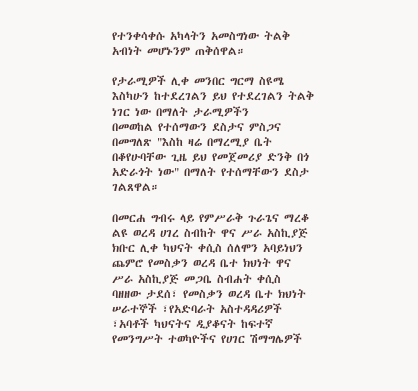የተንቀሳቀሱ አካላትን አመስግነው ትልቅ አብነት መሆኑንም ጠቅሰዋል።

የታራሚዎች ሊቀ መንበር ግርማ ስዩሜ እስካሁን ከተደረገልን ይህ የተደረገልን ትልቅ ነገር ነው በማለት ታራሚዎችን
በመወከል የተሰማውን ደስታና ምስጋና በመግለጽ "እስከ ዛሬ በማረሚያ ቤት በቆየሁባቸው ጊዜ ይህ የመጀመሪያ ድንቅ በጎ አድራጎት ነው" በማለት የተሰማቸውን ደስታ ገልጸዋል።

በመርሐ ግብሩ ላይ የምሥራቅ ጉራጌና ማረቆ ልዩ ወረዳ ሀገረ ስብከት ዋና ሥራ አስኪያጅ ክቡር ሊቀ ካህናት ቀሲስ ሰለሞን አባይነህን ጨምሮ የመስቃን ወረዳ ቤተ ክህነት ዋና ሥራ አስኪያጅ መጋቤ ስብሐት ቀሲስ ባዘዘው ታደሰ፣ የመስቃን ወረዳ ቤተ ክህነት ሠራተኞች ፣የአድባራት አስተዳዳሪዎች ፣አባቶች ካህናትና ዲያቆናት ከፍተኛ  የመንግሥት ተወካዮችና የሀገር ሽማግሌዎች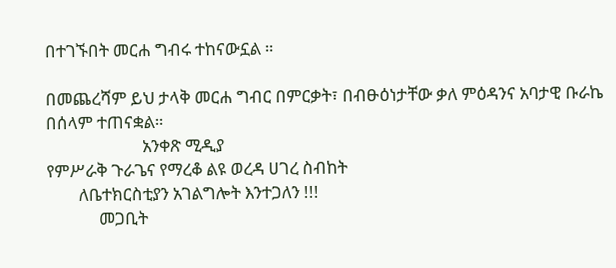በተገኙበት መርሐ ግብሩ ተከናውኗል ።

በመጨረሻም ይህ ታላቅ መርሐ ግብር በምርቃት፣ በብፁዕነታቸው ቃለ ምዕዳንና አባታዊ ቡራኬ በሰላም ተጠናቋል።
                        አንቀጽ ሚዲያ
የምሥራቅ ጉራጌና የማረቆ ልዩ ወረዳ ሀገረ ስብከት
        ለቤተክርስቲያን አገልግሎት እንተጋለን !!!
             መጋቢት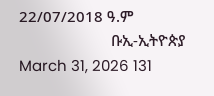22/07/2018 ዓ.ም
                       ቡኢ-ኢትዮጵያ
March 31, 2026 131